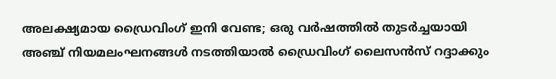അലക്ഷ്യമായ ഡ്രൈവിംഗ് ഇനി വേണ്ട; ഒരു വര്‍ഷത്തില്‍ തുടർച്ചയായി അഞ്ച് നിയമലംഘനങ്ങള്‍ നടത്തിയാല്‍ ഡ്രൈവിംഗ് ലൈസൻസ് റദ്ദാക്കും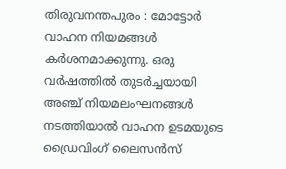തിരുവനന്തപുരം : മോട്ടോർ വാഹന നിയമങ്ങൾ കർശനമാക്കുന്നു. ഒരു വര്‍ഷത്തില്‍ തുടർച്ചയായി അഞ്ച് നിയമലംഘനങ്ങള്‍ നടത്തിയാല്‍ വാഹന ഉടമയുടെ ഡ്രൈവിംഗ് ലൈസന്‍സ്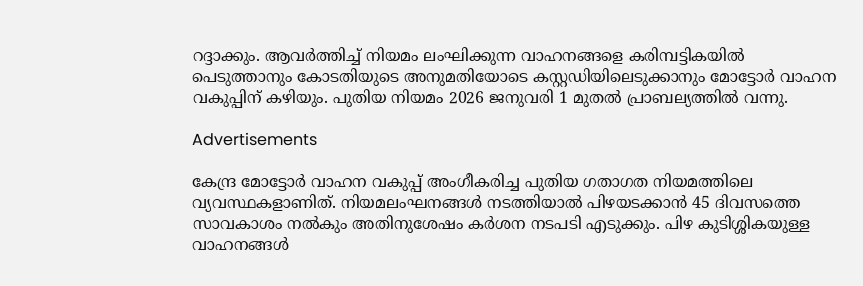റദ്ദാക്കും. ആവര്‍ത്തിച്ച് നിയമം ലംഘിക്കുന്ന വാഹനങ്ങളെ കരിമ്പട്ടികയില്‍ പെടുത്താനും കോടതിയുടെ അനുമതിയോടെ കസ്റ്റഡിയിലെടുക്കാനും മോട്ടോര്‍ വാഹന വകുപ്പിന് കഴിയും. പുതിയ നിയമം 2026 ജനുവരി 1 മുതൽ പ്രാബല്യത്തിൽ വന്നു.

Advertisements

കേന്ദ്ര മോട്ടോര്‍ വാഹന വകുപ്പ് അംഗീകരിച്ച പുതിയ ഗതാഗത നിയമത്തിലെ വ്യവസ്ഥകളാണിത്. നിയമലംഘനങ്ങള്‍ നടത്തിയാൽ പിഴയടക്കാൻ 45 ദിവസത്തെ സാവകാശം നൽകും അതിനുശേഷം കർശന നടപടി എടുക്കും. പിഴ കുടിശ്ശികയുള്ള വാഹനങ്ങൾ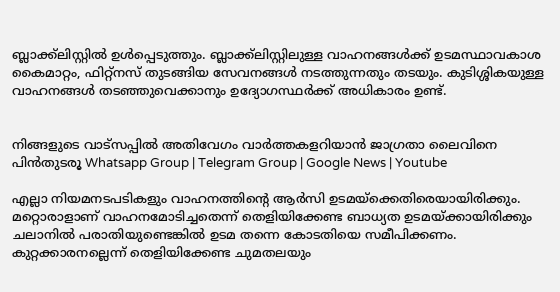ബ്ലാക്ക്‌ലിസ്റ്റിൽ ഉൾപ്പെടുത്തും. ബ്ലാക്ക്‌ലിസ്റ്റിലുള്ള വാഹനങ്ങൾക്ക് ഉടമസ്ഥാവകാശ കൈമാറ്റം, ഫിറ്റ്‌നസ് തുടങ്ങിയ സേവനങ്ങൾ നടത്തുന്നതും തടയും. കുടിശ്ശികയുള്ള വാഹനങ്ങൾ തടഞ്ഞുവെക്കാനും ഉദ്യോഗസ്ഥർക്ക് അധികാരം ഉണ്ട്.


നിങ്ങളുടെ വാട്സപ്പിൽ അതിവേഗം വാർത്തകളറിയാൻ ജാഗ്രതാ ലൈവിനെ പിൻതുടരൂ Whatsapp Group | Telegram Group | Google News | Youtube

എല്ലാ നിയമനടപടികളും വാഹനത്തിൻ്റെ ആർസി ഉടമയ്‌ക്കെതിരെയായിരിക്കും. മറ്റൊരാളാണ് വാഹനമോടിച്ചതെന്ന് തെളിയിക്കേണ്ട ബാധ്യത ഉടമയ്ക്കായിരിക്കും ചലാനിൽ പരാതിയുണ്ടെങ്കിൽ ഉടമ തന്നെ കോടതിയെ സമീപിക്കണം. കുറ്റക്കാരനല്ലെന്ന് തെളിയിക്കേണ്ട ചുമതലയും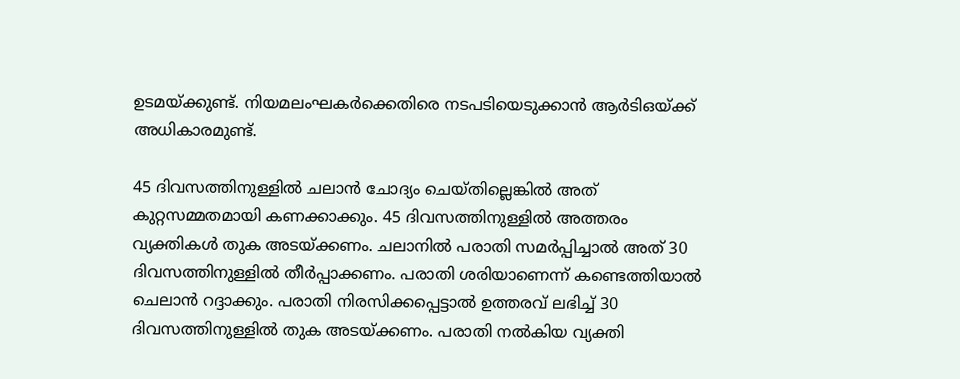ഉടമയ്ക്കുണ്ട്. നിയമലംഘകര്‍ക്കെതിരെ നടപടിയെടുക്കാന്‍ ആര്‍ടിഒയ്ക്ക് അധികാരമുണ്ട്.

45 ദിവസത്തിനുള്ളില്‍ ചലാന്‍ ചോദ്യം ചെയ്തില്ലെങ്കില്‍ അത് കുറ്റസമ്മതമായി കണക്കാക്കും. 45 ദിവസത്തിനുള്ളില്‍ അത്തരം വ്യക്തികള്‍ തുക അടയ്ക്കണം. ചലാനിൽ പരാതി സമര്‍പ്പിച്ചാല്‍ അത് 30 ദിവസത്തിനുള്ളില്‍ തീര്‍പ്പാക്കണം. പരാതി ശരിയാണെന്ന് കണ്ടെത്തിയാല്‍ ചെലാന്‍ റദ്ദാക്കും. പരാതി നിരസിക്കപ്പെട്ടാല്‍ ഉത്തരവ് ലഭിച്ച് 30 ദിവസത്തിനുള്ളില്‍ തുക അടയ്ക്കണം. പരാതി നല്‍കിയ വ്യക്തി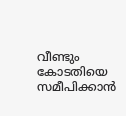വീണ്ടും കോടതിയെ സമീപിക്കാന്‍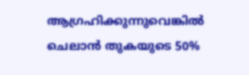ആഗ്രഹിക്കുന്നുവെങ്കില്‍ ചെലാന്‍ തുകയുടെ 50%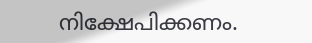നിക്ഷേപിക്കണം.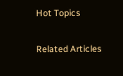Hot Topics

Related Articles